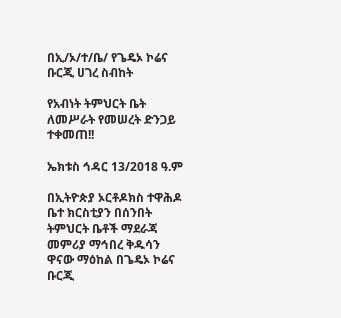በኢ/ኦ/ተ/ቤ/ የጌዴኦ ኮሬና ቡርጂ ሀገረ ስብከት

የአብነት ትምህርት ቤት ለመሥራት የመሠረት ድንጋይ ተቀመጠ!!

ኤክቱስ ኅዳር 13/2018 ዓ.ም

በኢትዮጵያ ኦርቶዶክስ ተዋሕዶ ቤተ ክርስቲያን በሰንበት ትምህርት ቤቶች ማደራጃ መምሪያ ማኅበረ ቅዱሳን ዋናው ማዕከል በጌዴኦ ኮሬና ቡርጂ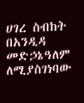ሀገረ ስብከት በአንዲዳ መድኃኔዓለም ለሚያስገነባው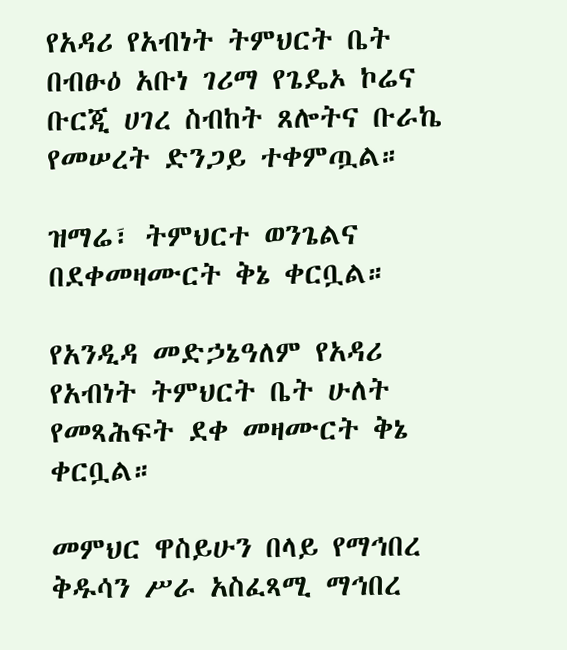የአዳሪ የአብነት ትምህርት ቤት በብፁዕ አቡነ ገሪማ የጌዴኦ ኮሬና ቡርጂ ሀገረ ስብከት ጸሎትና ቡራኬ የመሠረት ድንጋይ ተቀምጧል።

ዝማሬ፣ ትምህርተ ወንጌልና በደቀመዛሙርት ቅኔ ቀርቧል።

የአንዲዳ መድኃኔዓለም የአዳሪ የአብነት ትምህርት ቤት ሁለት የመጻሕፍት ደቀ መዛሙርት ቅኔ ቀርቧል።

መምህር ዋስይሁን በላይ የማኅበረ ቅዱሳን ሥራ አስፈጻሚ ማኅበረ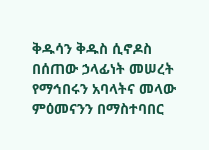ቅዱሳን ቅዱስ ሲኖዶስ በሰጠው ኃላፊነት መሠረት የማኅበሩን አባላትና መላው ምዕመናንን በማስተባበር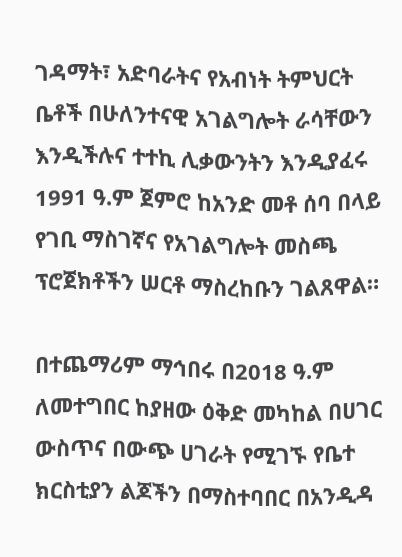ገዳማት፣ አድባራትና የአብነት ትምህርት ቤቶች በሁለንተናዊ አገልግሎት ራሳቸውን እንዲችሉና ተተኪ ሊቃውንትን እንዲያፈሩ 1991 ዓ.ም ጀምሮ ከአንድ መቶ ሰባ በላይ የገቢ ማስገኛና የአገልግሎት መስጫ ፕሮጀክቶችን ሠርቶ ማስረከቡን ገልጸዋል።

በተጨማሪም ማኅበሩ በ2018 ዓ.ም ለመተግበር ከያዘው ዕቅድ መካከል በሀገር ውስጥና በውጭ ሀገራት የሚገኙ የቤተ ክርስቲያን ልጆችን በማስተባበር በአንዲዳ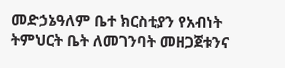መድኃኔዓለም ቤተ ክርስቲያን የአብነት ትምህርት ቤት ለመገንባት መዘጋጀቱንና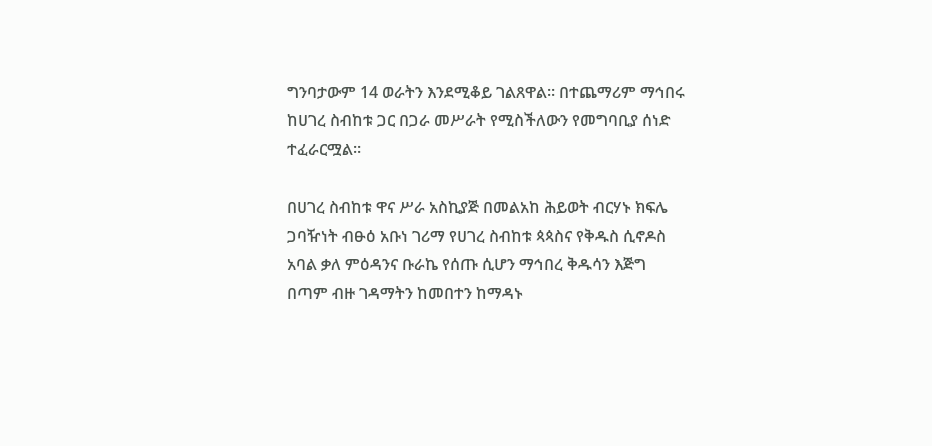ግንባታውም 14 ወራትን እንደሚቆይ ገልጸዋል። በተጨማሪም ማኅበሩ ከሀገረ ስብከቱ ጋር በጋራ መሥራት የሚስችለውን የመግባቢያ ሰነድ ተፈራርሟል።

በሀገረ ስብከቱ ዋና ሥራ አስኪያጅ በመልአከ ሕይወት ብርሃኑ ክፍሌ ጋባዥነት ብፁዕ አቡነ ገሪማ የሀገረ ስብከቱ ጳጳስና የቅዱስ ሲኖዶስ አባል ቃለ ምዕዳንና ቡራኬ የሰጡ ሲሆን ማኅበረ ቅዱሳን እጅግ በጣም ብዙ ገዳማትን ከመበተን ከማዳኑ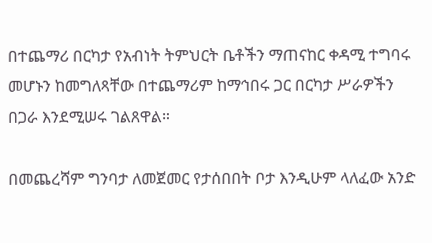በተጨማሪ በርካታ የአብነት ትምህርት ቤቶችን ማጠናከር ቀዳሚ ተግባሩ መሆኑን ከመግለጻቸው በተጨማሪም ከማኅበሩ ጋር በርካታ ሥራዎችን በጋራ እንደሚሠሩ ገልጸዋል።

በመጨረሻም ግንባታ ለመጀመር የታሰበበት ቦታ እንዲሁም ላለፈው አንድ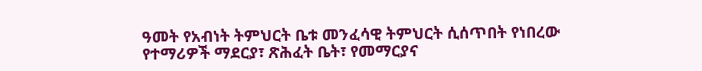ዓመት የአብነት ትምህርት ቤቱ መንፈሳዊ ትምህርት ሲሰጥበት የነበረው የተማሪዎች ማደርያ፣ ጽሕፈት ቤት፣ የመማርያና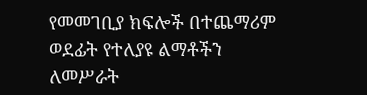የመመገቢያ ክፍሎች በተጨማሪም ወደፊት የተለያዩ ልማቶችን ለመሥራት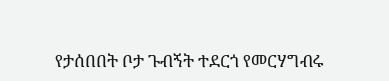የታሰበበት ቦታ ጉብኝት ተደርጎ የመርሃግብሩ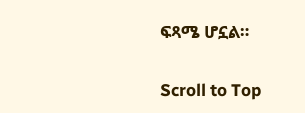ፍጻሜ ሆኗል።

Scroll to Top